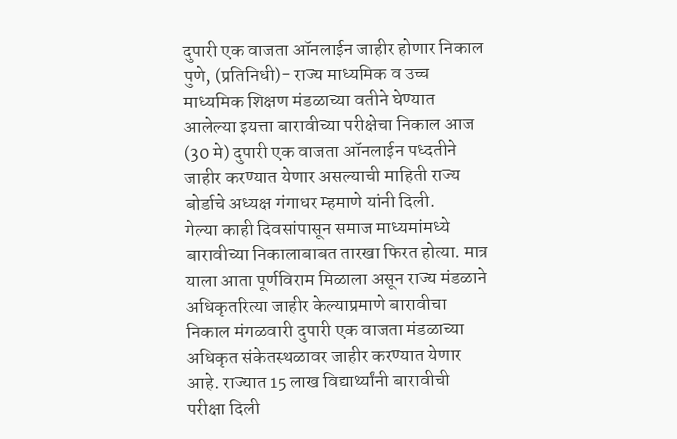दुपारी एक वाजता ऑनलाईन जाहीर होणार निकाल
पुणे, (प्रतिनिधी)- राज्य माध्यमिक व उच्च माध्यमिक शिक्षण मंडळाच्या वतीने घेण्यात आलेल्या इयत्ता बारावीच्या परीक्षेचा निकाल आज (30 मे) दुपारी एक वाजता ऑनलाईन पध्दतीने जाहीर करण्यात येणार असल्याची माहिती राज्य बोर्डाचे अध्यक्ष गंगाधर म्हमाणे यांनी दिली.
गेल्या काही दिवसांपासून समाज माध्यमांमध्ये बारावीच्या निकालाबाबत तारखा फिरत होत्या. मात्र याला आता पूर्णविराम मिळाला असून राज्य मंडळाने अधिकृतरित्या जाहीर केल्याप्रमाणे बारावीचा निकाल मंगळवारी दुपारी एक वाजता मंडळाच्या अधिकृत संकेतस्थळावर जाहीर करण्यात येणार आहे. राज्यात 15 लाख विद्यार्थ्यांनी बारावीची परीक्षा दिली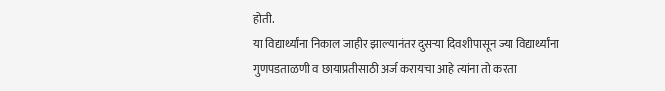होती.
या विद्यार्थ्यांना निकाल जाहीर झाल्यानंतर दुसऱ्या दिवशीपासून ज्या विद्यार्थ्यांना गुणपडताळणी व छायाप्रतीसाठी अर्ज करायचा आहे त्यांना तो करता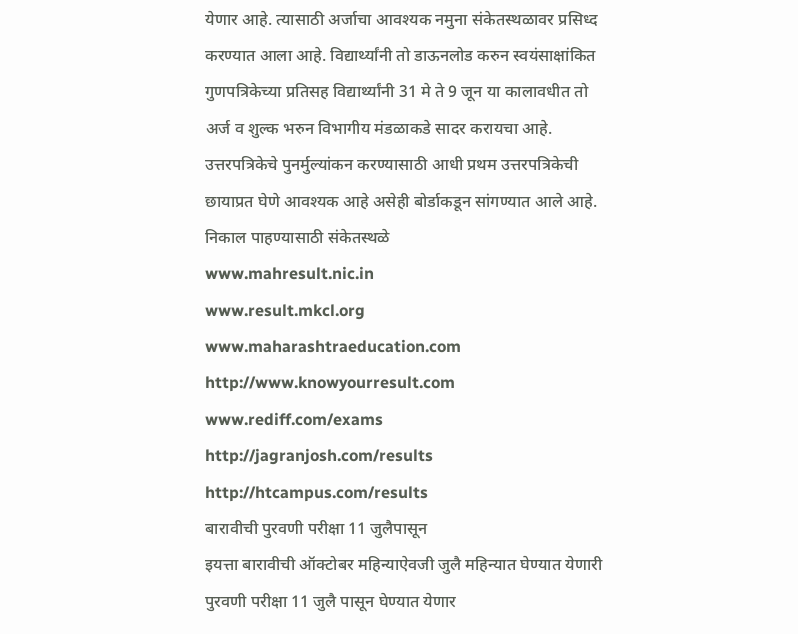येणार आहे. त्यासाठी अर्जाचा आवश्यक नमुना संकेतस्थळावर प्रसिध्द करण्यात आला आहे. विद्यार्थ्यांनी तो डाऊनलोड करुन स्वयंसाक्षांकित गुणपत्रिकेच्या प्रतिसह विद्यार्थ्यांनी 31 मे ते 9 जून या कालावधीत तो अर्ज व शुल्क भरुन विभागीय मंडळाकडे सादर करायचा आहे. उत्तरपत्रिकेचे पुनर्मुल्यांकन करण्यासाठी आधी प्रथम उत्तरपत्रिकेची छायाप्रत घेणे आवश्यक आहे असेही बोर्डाकडून सांगण्यात आले आहे.
निकाल पाहण्यासाठी संकेतस्थळे
www.mahresult.nic.in
www.result.mkcl.org
www.maharashtraeducation.com
http://www.knowyourresult.com
www.rediff.com/exams
http://jagranjosh.com/results
http://htcampus.com/results
बारावीची पुरवणी परीक्षा 11 जुलैपासून
इयत्ता बारावीची ऑक्टोबर महिन्याऐवजी जुलै महिन्यात घेण्यात येणारी पुरवणी परीक्षा 11 जुलै पासून घेण्यात येणार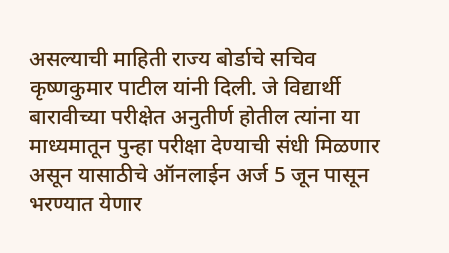असल्याची माहिती राज्य बोर्डाचे सचिव कृष्णकुमार पाटील यांनी दिली. जे विद्यार्थी बारावीच्या परीक्षेत अनुतीर्ण होतील त्यांना या माध्यमातून पुन्हा परीक्षा देण्याची संधी मिळणार असून यासाठीचे ऑनलाईन अर्ज 5 जून पासून भरण्यात येणार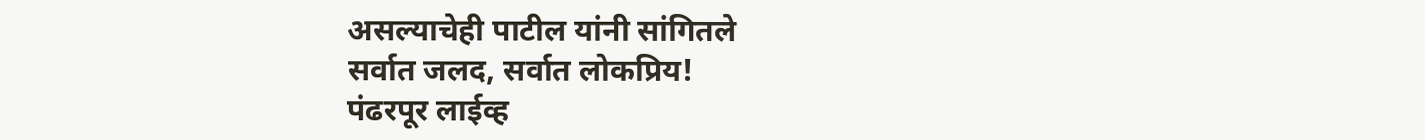असल्याचेही पाटील यांनी सांगितले
सर्वात जलद, सर्वात लोकप्रिय!
पंढरपूर लाईव्ह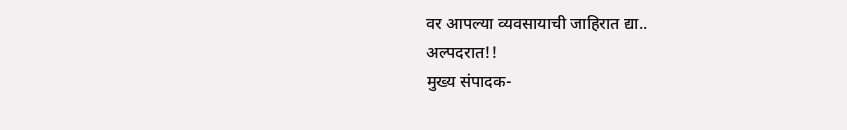वर आपल्या व्यवसायाची जाहिरात द्या..
अल्पदरात!!
मुख्य संपादक-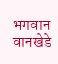भगवान वानखेडे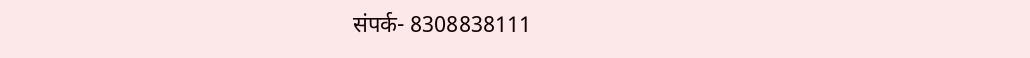संपर्क- 8308838111